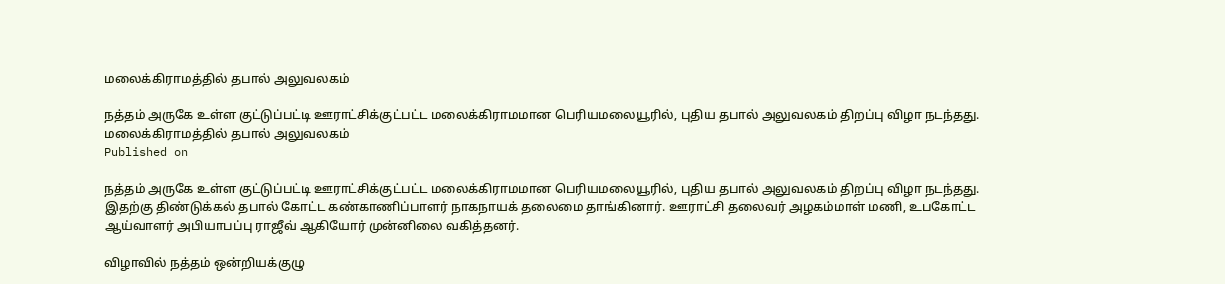மலைக்கிராமத்தில் தபால் அலுவலகம்

நத்தம் அருகே உள்ள குட்டுப்பட்டி ஊராட்சிக்குட்பட்ட மலைக்கிராமமான பெரியமலையூரில், புதிய தபால் அலுவலகம் திறப்பு விழா நடந்தது.
மலைக்கிராமத்தில் தபால் அலுவலகம்
Published on

நத்தம் அருகே உள்ள குட்டுப்பட்டி ஊராட்சிக்குட்பட்ட மலைக்கிராமமான பெரியமலையூரில், புதிய தபால் அலுவலகம் திறப்பு விழா நடந்தது. இதற்கு திண்டுக்கல் தபால் கோட்ட கண்காணிப்பாளர் நாகநாயக் தலைமை தாங்கினார். ஊராட்சி தலைவர் அழகம்மாள் மணி, உபகோட்ட ஆய்வாளர் அபியாபப்பு ராஜீவ் ஆகியோர் முன்னிலை வகித்தனர்.

விழாவில் நத்தம் ஒன்றியக்குழு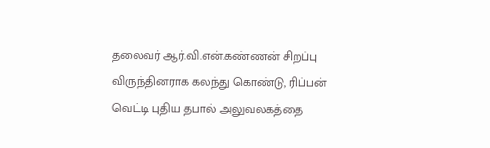தலைவர் ஆர்.வி.என்.கண்ணன் சிறப்பு விருந்தினராக கலந்து கொண்டு, ரிப்பன் வெட்டி புதிய தபால் அலுவலகத்தை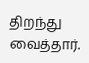திறந்து வைத்தார்.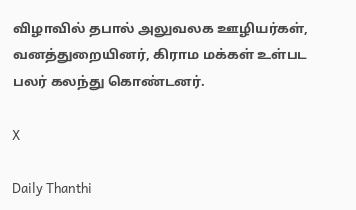விழாவில் தபால் அலுவலக ஊழியர்கள், வனத்துறையினர், கிராம மக்கள் உள்பட பலர் கலந்து கொண்டனர்.

X

Daily Thanthi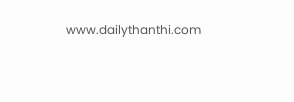www.dailythanthi.com